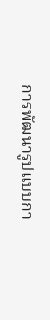การพัฒนารูปแบบกา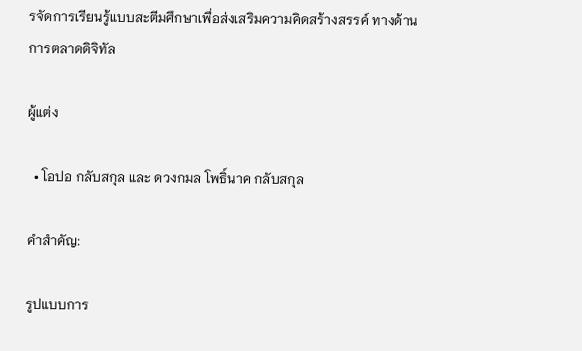รจัดการเรียนรู้แบบสะตีมศึกษาเพื่อส่งเสริมความคิดสร้างสรรค์ ทางด้านการตลาดดิจิทัล

ผู้แต่ง

  • โอปอ กลับสกุล และ ดวงกมล โพธิ์นาค กลับสกุล

คำสำคัญ:

รูปแบบการ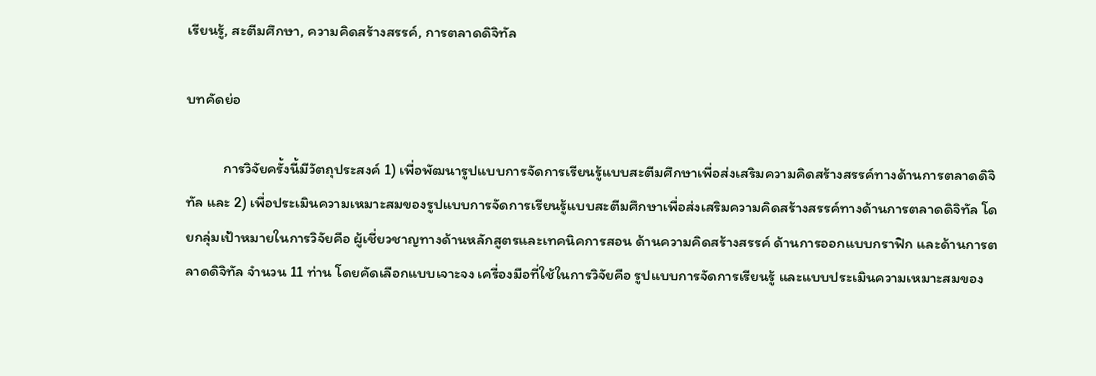เรียนรู้, สะตีมศึกษา, ความคิดสร้างสรรค์, การตลาดดิจิทัล

บทคัดย่อ

           การวิจัยครั้งนี้มีวัตถุประสงค์ 1) เพื่อพัฒนารูปแบบการจัดการเรียนรู้แบบสะตีมศึกษาเพื่อส่งเสริมความคิดสร้างสรรค์ทางด้านการตลาดดิจิทัล และ 2) เพื่อประเมินความเหมาะสมของรูปแบบการจัดการเรียนรู้แบบสะตีมศึกษาเพื่อส่งเสริมความคิดสร้างสรรค์ทางด้านการตลาดดิจิทัล โดยกลุ่มเป้าหมายในการวิจัยคือ ผู้เชี่ยวชาญทางด้านหลักสูตรและเทคนิคการสอน ด้านความคิดสร้างสรรค์ ด้านการออกแบบกราฟิก และด้านการตลาดดิจิทัล จำนวน 11 ท่าน โดยคัดเลือกแบบเจาะจง เครื่องมือที่ใช้ในการวิจัยคือ รูปแบบการจัดการเรียนรู้ และแบบประเมินความเหมาะสมของ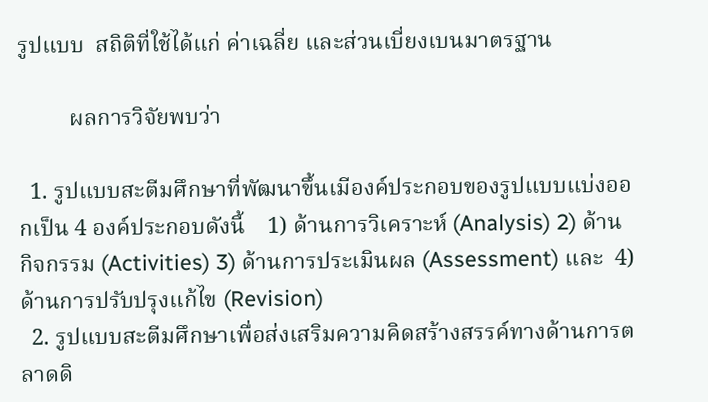รูปแบบ  สถิติที่ใช้ได้แก่ ค่าเฉลี่ย และส่วนเบี่ยงเบนมาตรฐาน

         ผลการวิจัยพบว่า

  1. รูปแบบสะตีมศึกษาที่พัฒนาขึ้นเมีองค์ประกอบของรูปแบบแบ่งออกเป็น 4 องค์ประกอบดังนี้    1) ด้านการวิเคราะห์ (Analysis) 2) ด้านกิจกรรม (Activities) 3) ด้านการประเมินผล (Assessment) และ  4) ด้านการปรับปรุงแก้ไข (Revision)
  2. รูปแบบสะตีมศึกษาเพื่อส่งเสริมความคิดสร้างสรรค์ทางด้านการตลาดดิ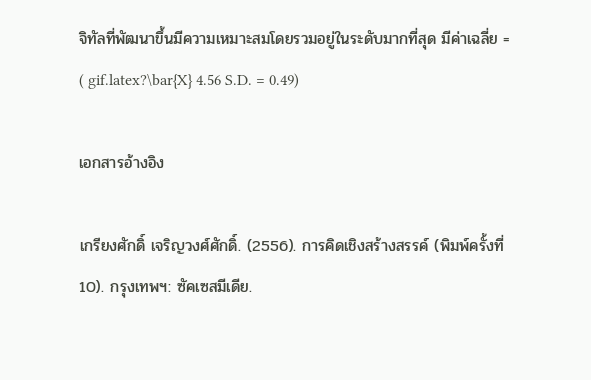จิทัลที่พัฒนาขึ้นมีความเหมาะสมโดยรวมอยู่ในระดับมากที่สุด มีค่าเฉลี่ย = ( gif.latex?\bar{X} 4.56 S.D. = 0.49)

เอกสารอ้างอิง

เกรียงศักดิ์ เจริญวงศ์ศักดิ์. (2556). การคิดเชิงสร้างสรรค์ (พิมพ์ครั้งที่10). กรุงเทพฯ: ซัคเซสมีเดีย.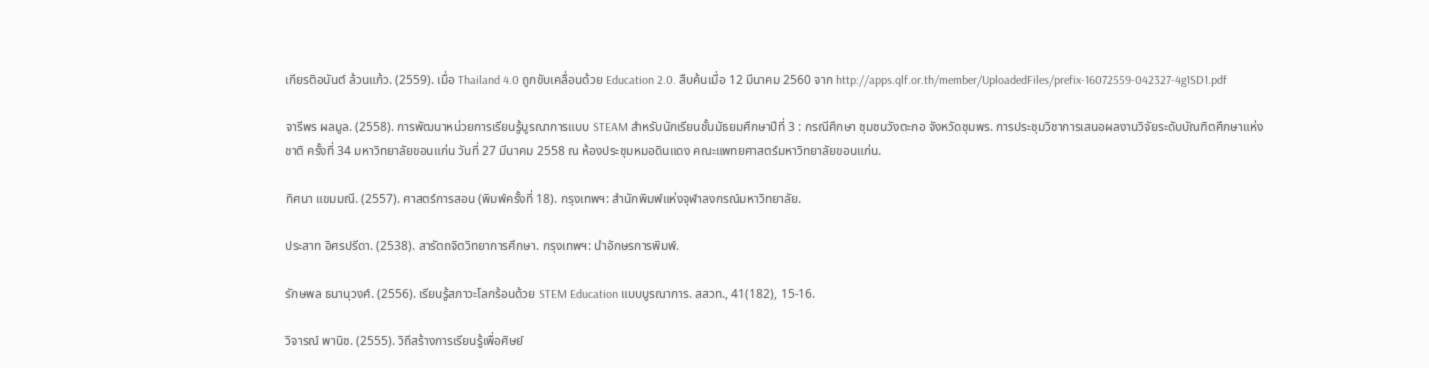เกียรติอนันต์ ล้วนแก้ว. (2559). เมื่อ Thailand 4.0 ถูกขับเคลื่อนด้วย Education 2.0. สืบค้นเมื่อ 12 มีนาคม 2560 จาก http://apps.qlf.or.th/member/UploadedFiles/prefix-16072559-042327-4g1SD1.pdf

จารีพร ผลมูล. (2558). การพัฒนาหน่วยการเรียนรู้บูรณาการแบบ STEAM สำหรับนักเรียนชั้นมัธยมศึกษาปีที่ 3 : กรณีศึกษา ชุมชนวังตะกอ จังหวัดชุมพร. การประชุมวิชาการเสนอผลงานวิจัยระดับบัณฑิตศึกษาแห่งชาติ ครั้งที่ 34 มหาวิทยาลัยขอนแก่น วันที่ 27 มีนาคม 2558 ณ ห้องประชุมหมอดินแดง คณะแพทยศาสตร์มหาวิทยาลัยขอนแก่น.

ทิศนา แขมมณี. (2557). ศาสตร์การสอน (พิมพ์ครั้งที่ 18). กรุงเทพฯ: สำนักพิมพ์แห่งจุฬาลงกรณ์มหาวิทยาลัย.

ประสาท อิศรปรีดา. (2538). สารัตถจิตวิทยาการศึกษา. กรุงเทพฯ: นำอักษรการพิมพ์.

รักษพล ธนานุวงศ์. (2556). เรียนรู้สภาวะโลกร้อนด้วย STEM Education แบบบูรณาการ. สสวท., 41(182), 15-16.

วิจารณ์ พานิช. (2555). วิถีสร้างการเรียนรู้เพื่อศิษย์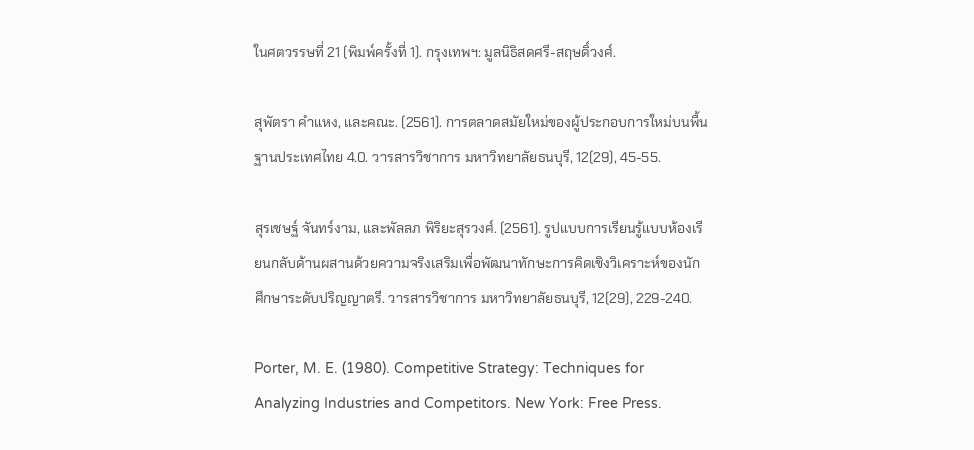ในศตวรรษที่ 21 (พิมพ์ครั้งที่ 1). กรุงเทพฯ: มูลนิธิสดศรี-สฤษดิ์วงศ์.

สุพัตรา คำแหง, และคณะ. (2561). การตลาดสมัยใหม่ของผู้ประกอบการใหม่บนพื้นฐานประเทศไทย 4.0. วารสารวิชาการ มหาวิทยาลัยธนบุรี, 12(29), 45-55.

สุรเชษฐ์ จันทร์งาม, และพัลลภ พิริยะสุรวงศ์. (2561). รูปแบบการเรียนรู้แบบห้องเรียนกลับด้านผสานด้วยความจริงเสริมเพื่อพัฒนาทักษะการคิดเชิงวิเคราะห์ของนักศึกษาระดับปริญญาตรี. วารสารวิชาการ มหาวิทยาลัยธนบุรี, 12(29), 229-240.

Porter, M. E. (1980). Competitive Strategy: Techniques for Analyzing Industries and Competitors. New York: Free Press.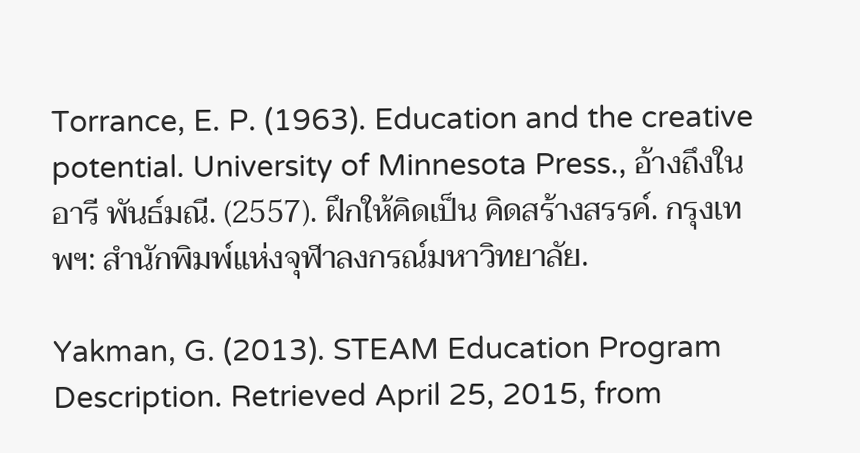Torrance, E. P. (1963). Education and the creative potential. University of Minnesota Press., อ้างถึงใน อารี พันธ์มณี. (2557). ฝึกให้คิดเป็น คิดสร้างสรรค์. กรุงเทพฯ: สำนักพิมพ์แห่งจุฬาลงกรณ์มหาวิทยาลัย.

Yakman, G. (2013). STEAM Education Program Description. Retrieved April 25, 2015, from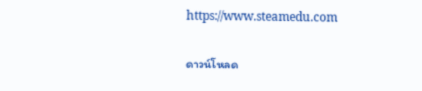https://www.steamedu.com

ดาวน์โหลด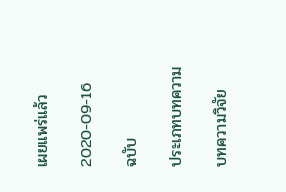เผยแพร่แล้ว

2020-09-16

ฉบับ

ประเภทบทความ

บทความวิจัย